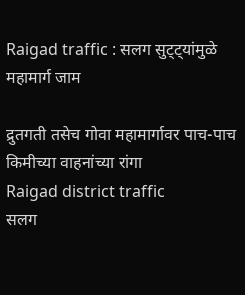Raigad traffic : सलग सुट्ट्यांमुळे महामार्ग जाम

द्रुतगती तसेच गोवा महामार्गावर पाच-पाच किमीच्या वाहनांच्या रांगा
Raigad district traffic
सलग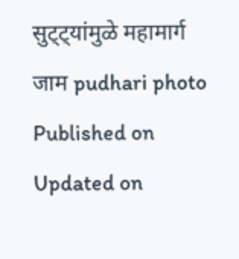सुट्ट्यांमुळे महामार्ग जाम pudhari photo
Published on
Updated on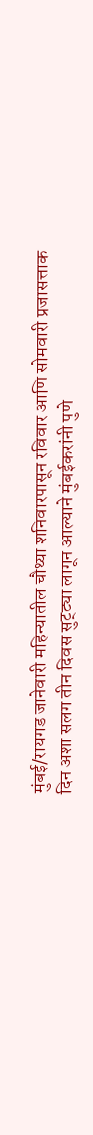मुंबई/रायगड जानेवारी महिन्यातील चौथ्या शनिवारपासून रविवार आणि सोमवारी प्रजासत्ताक दिन अशा सलग तीन दिवस सुट्ट्या लागून आल्याने मुंबईकरांनी पुणे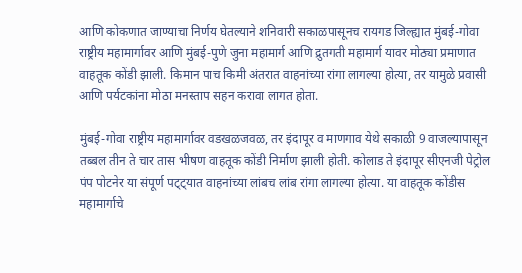आणि कोकणात जाण्याचा निर्णय घेतल्याने शनिवारी सकाळपासूनच रायगड जिल्ह्यात मुंबई-गोवा राष्ट्रीय महामार्गावर आणि मुंबई-पुणे जुना महामार्ग आणि द्रुतगती महामार्ग यावर मोठ्या प्रमाणात वाहतूक कोंडी झाली. किमान पाच किमी अंतरात वाहनांच्या रांगा लागल्या होत्या, तर यामुळे प्रवासी आणि पर्यटकांना मोठा मनस्ताप सहन करावा लागत होता.

मुंबई-गोवा राष्ट्रीय महामार्गावर वडखळजवळ, तर इंदापूर व माणगाव येथे सकाळी 9 वाजल्यापासून तब्बल तीन ते चार तास भीषण वाहतूक कोंडी निर्माण झाली होती. कोलाड ते इंदापूर सीएनजी पेट्रोल पंप पोटनेर या संपूर्ण पट्ट्यात वाहनांच्या लांबच लांब रांगा लागल्या होत्या. या वाहतूक कोंडीस महामार्गाचे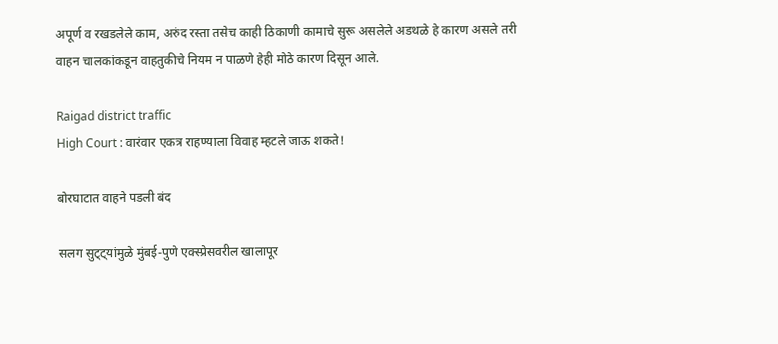अपूर्ण व रखडलेले काम, अरुंद रस्ता तसेच काही ठिकाणी कामाचे सुरू असलेले अडथळे हे कारण असले तरी वाहन चालकांकडून वाहतुकीचे नियम न पाळणे हेही मोठे कारण दिसून आले.

Raigad district traffic
High Court : वारंवार एकत्र राहण्याला विवाह म्हटले जाऊ शकते!

बोरघाटात वाहने पडली बंद

सलग सुट्ट्यांमुळे मुंबई-पुणे एक्स्प्रेसवरील खालापूर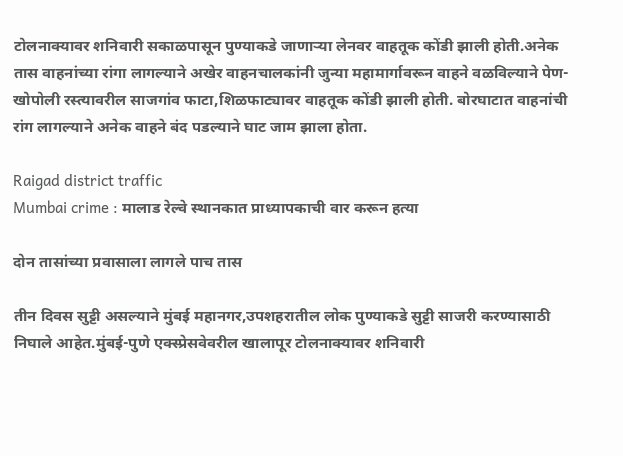टोलनाक्यावर शनिवारी सकाळपासून पुण्याकडे जाणाऱ्या लेनवर वाहतूक कोंडी झाली होती.अनेक तास वाहनांच्या रांगा लागल्याने अखेर वाहनचालकांनी जुन्या महामार्गावरून वाहने वळविल्याने पेण-खोपोली रस्त्यावरील साजगांव फाटा,शिळफाट्यावर वाहतूक कोंडी झाली होती. बोरघाटात वाहनांची रांग लागल्याने अनेक वाहने बंद पडल्याने घाट जाम झाला होता.

Raigad district traffic
Mumbai crime : मालाड रेल्वे स्थानकात प्राध्यापकाची वार करून हत्या

दोन तासांच्या प्रवासाला लागले पाच तास

तीन दिवस सुट्टी असल्याने मुंबई महानगर,उपशहरातील लोक पुण्याकडे सुट्टी साजरी करण्यासाठी निघाले आहेत.मुंबई-पुणे एक्स्प्रेसवेवरील खालापूर टोलनाक्यावर शनिवारी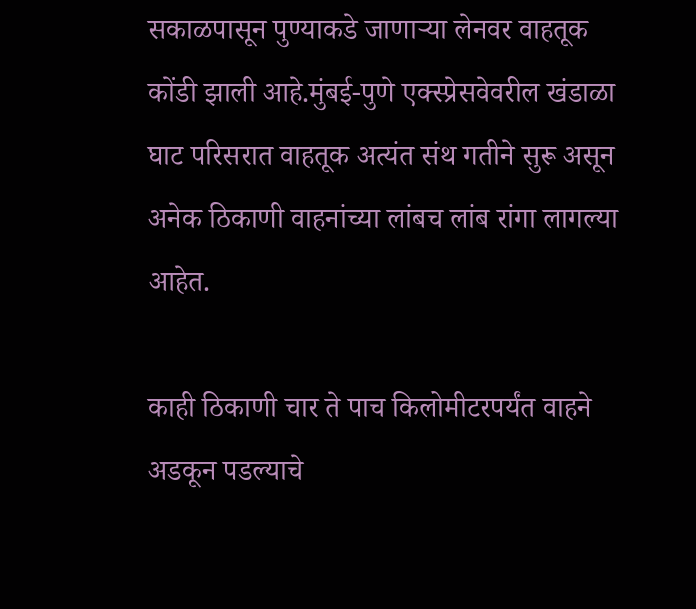सकाळपासून पुण्याकडे जाणाऱ्या लेनवर वाहतूक कोंडी झाली आहे.मुंबई-पुणे एक्स्प्रेसवेवरील खंडाळा घाट परिसरात वाहतूक अत्यंत संथ गतीने सुरू असून अनेक ठिकाणी वाहनांच्या लांबच लांब रांगा लागल्या आहेत.

काही ठिकाणी चार ते पाच किलोमीटरपर्यंत वाहने अडकून पडल्याचे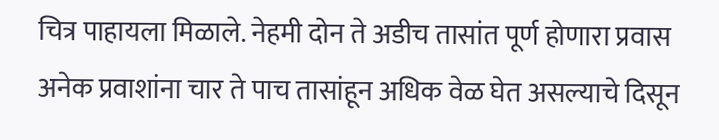चित्र पाहायला मिळाले. नेहमी दोन ते अडीच तासांत पूर्ण होणारा प्रवास अनेक प्रवाशांना चार ते पाच तासांहून अधिक वेळ घेत असल्याचे दिसून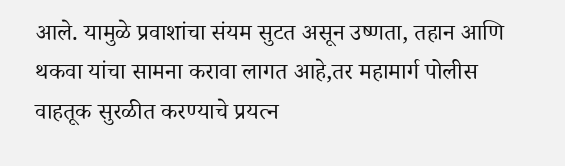आले. यामुळे प्रवाशांचा संयम सुटत असून उष्णता, तहान आणि थकवा यांचा सामना करावा लागत आहे,तर महामार्ग पोलीस वाहतूक सुरळीत करण्याचे प्रयत्न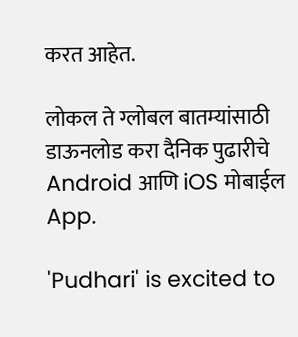करत आहेत.

लोकल ते ग्लोबल बातम्यांसाठी डाऊनलोड करा दैनिक पुढारीचे Android आणि iOS मोबाईल App.

'Pudhari' is excited to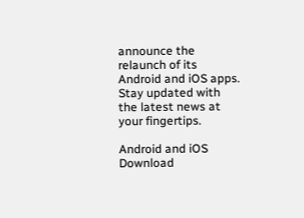announce the relaunch of its Android and iOS apps. Stay updated with the latest news at your fingertips.

Android and iOS Download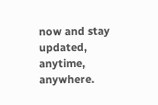now and stay updated, anytime, anywhere.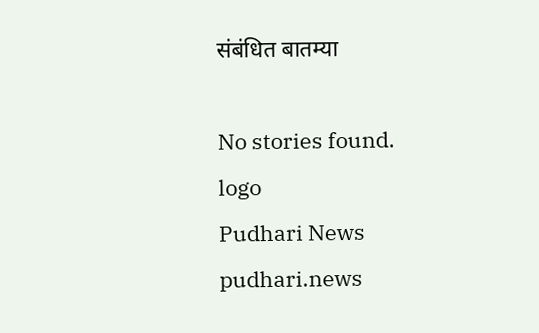संबंधित बातम्या

No stories found.
logo
Pudhari News
pudhari.news